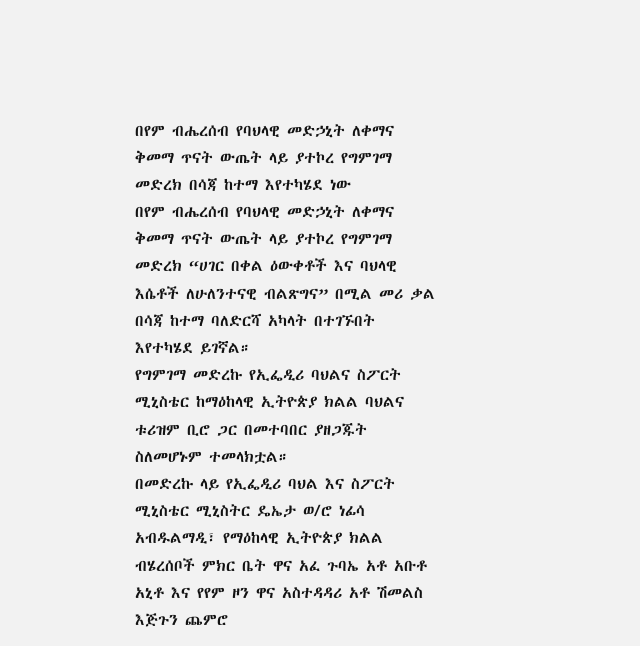በየም ብሔረሰብ የባህላዊ መድኃኒት ለቀማና ቅመማ ጥናት ውጤት ላይ ያተኮረ የግምገማ መድረክ በሳጃ ከተማ እየተካሄደ ነው
በየም ብሔረሰብ የባህላዊ መድኃኒት ለቀማና ቅመማ ጥናት ውጤት ላይ ያተኮረ የግምገማ መድረክ “ሀገር በቀል ዕውቀቶች እና ባህላዊ እሴቶች ለሁለንተናዊ ብልጽግና” በሚል መሪ ቃል በሳጃ ከተማ ባለድርሻ አካላት በተገኙበት እየተካሄደ ይገኛል።
የግምገማ መድረኩ የኢፌዲሪ ባህልና ስፖርት ሚኒስቴር ከማዕከላዊ ኢትዮጵያ ክልል ባህልና ቱሪዝም ቢሮ ጋር በመተባበር ያዘጋጁት ስለመሆኑም ተመላክቷል።
በመድረኩ ላይ የኢፌዲሪ ባህል እና ስፖርት ሚኒስቴር ሚኒስትር ዴኤታ ወ/ሮ ነፊሳ አብዱልማዲ፣ የማዕከላዊ ኢትዮጵያ ክልል ብሄረሰቦች ምክር ቤት ዋና አፈ ጉባኤ አቶ አቡቶ አኒቶ እና የየም ዞን ዋና አስተዳዳሪ አቶ ሽመልስ እጅጉን ጨምሮ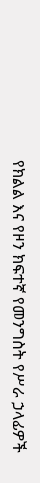የክልል እና የዞን ክፍተኛ የመንግስት የሥራ ኃላፊዎች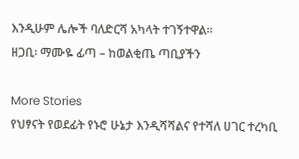እንዲሁም ሌሎች ባለድርሻ አካላት ተገኝተዋል።
ዘጋቢ፡ ማሙዬ ፊጣ – ከወልቂጤ ጣቢያችን

More Stories
የህፃናት የወደፊት የኑሮ ሁኔታ እንዲሻሻልና የተሻለ ሀገር ተረካቢ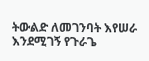ትውልድ ለመገንባት እየሠራ እንደሚገኝ የጉራጌ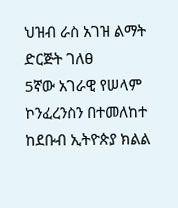ህዝብ ራስ አገዝ ልማት ድርጅት ገለፀ
5ኛው አገራዊ የሠላም ኮንፈረንስን በተመለከተ ከደቡብ ኢትዮጵያ ክልል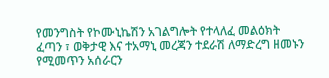የመንግስት የኮሙኒኬሽን አገልግሎት የተላለፈ መልዕክት
ፈጣን ፣ ወቅታዊ እና ተአማኒ መረጃን ተደራሽ ለማድረግ ዘመኑን የሚመጥን አሰራርን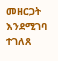መዘርጋት እንደሚገባ ተገለጸ